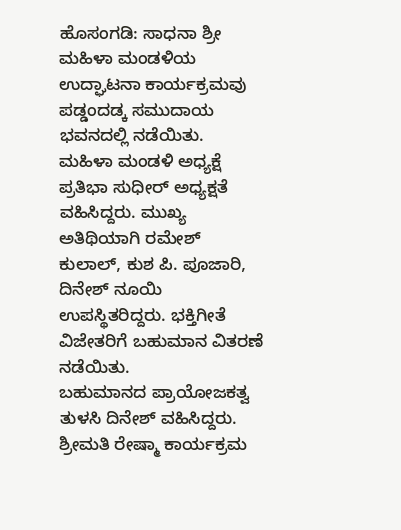ಹೊಸಂಗಡಿ: ಸಾಧನಾ ಶ್ರೀ ಮಹಿಳಾ ಮಂಡಳಿಯ ಉದ್ಘಾಟನಾ ಕಾರ್ಯಕ್ರಮವು ಪಡ್ಡಂದಡ್ಕ ಸಮುದಾಯ ಭವನದಲ್ಲಿ ನಡೆಯಿತು.
ಮಹಿಳಾ ಮಂಡಳಿ ಅಧ್ಯಕ್ಷೆ ಪ್ರತಿಭಾ ಸುಧೀರ್ ಅಧ್ಯಕ್ಷತೆ ವಹಿಸಿದ್ದರು. ಮುಖ್ಯ ಅತಿಥಿಯಾಗಿ ರಮೇಶ್ ಕುಲಾಲ್, ಕುಶ ಪಿ. ಪೂಜಾರಿ, ದಿನೇಶ್ ನೂಯಿ ಉಪಸ್ಥಿತರಿದ್ದರು. ಭಕ್ತಿಗೀತೆ ವಿಜೇತರಿಗೆ ಬಹುಮಾನ ವಿತರಣೆ ನಡೆಯಿತು.
ಬಹುಮಾನದ ಪ್ರಾಯೋಜಕತ್ವ ತುಳಸಿ ದಿನೇಶ್ ವಹಿಸಿದ್ದರು. ಶ್ರೀಮತಿ ರೇಷ್ಮಾ ಕಾರ್ಯಕ್ರಮ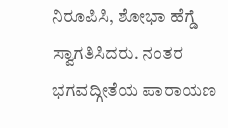ನಿರೂಪಿಸಿ, ಶೋಭಾ ಹೆಗ್ಡೆ ಸ್ವಾಗತಿಸಿದರು. ನಂತರ ಭಗವದ್ಗೀತೆಯ ಪಾರಾಯಣ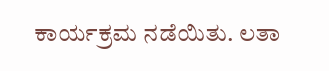ಕಾರ್ಯಕ್ರಮ ನಡೆಯಿತು. ಲತಾ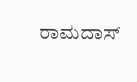ರಾಮದಾಸ್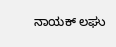ನಾಯಕ್ ಲಘು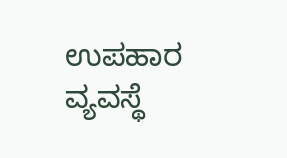ಉಪಹಾರ ವ್ಯವಸ್ಥೆ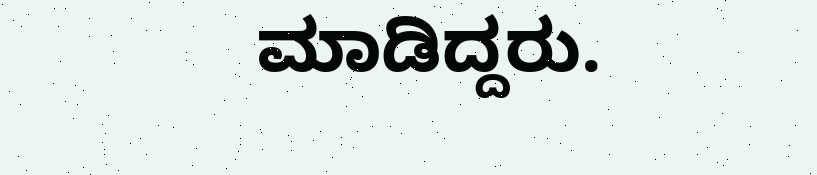ಮಾಡಿದ್ದರು.